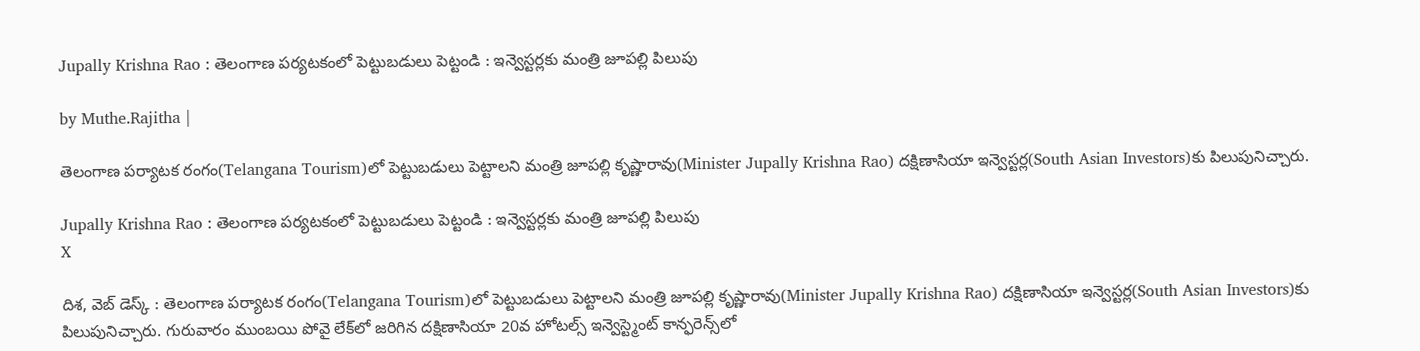Jupally Krishna Rao : తెలంగాణ పర్యటకంలో పెట్టుబడులు పెట్టండి : ఇన్వెస్టర్లకు మంత్రి జూపల్లి పిలుపు

by Muthe.Rajitha |

తెలంగాణ పర్యాటక రంగం(Telangana Tourism)లో పెట్టుబడులు పెట్టాలని మంత్రి జూపల్లి కృష్ణారావు(Minister Jupally Krishna Rao) దక్షిణాసియా ఇన్వెస్టర్ల(South Asian Investors)కు పిలుపునిచ్చారు.

Jupally Krishna Rao : తెలంగాణ పర్యటకంలో పెట్టుబడులు పెట్టండి : ఇన్వెస్టర్లకు మంత్రి జూపల్లి పిలుపు
X

దిశ, వెబ్ డెస్క్ : తెలంగాణ పర్యాటక రంగం(Telangana Tourism)లో పెట్టుబడులు పెట్టాలని మంత్రి జూపల్లి కృష్ణారావు(Minister Jupally Krishna Rao) దక్షిణాసియా ఇన్వెస్టర్ల(South Asian Investors)కు పిలుపునిచ్చారు. గురువారం ముంబయి పోవై లేక్‌లో జరిగిన ద‌క్షిణాసియా 20వ హోట‌ల్స్ ఇన్వెస్ట్మెంట్ కాన్ఫరెన్స్‌‌లో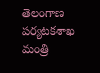తెలంగాణ పర్యటకశాఖ మంత్రి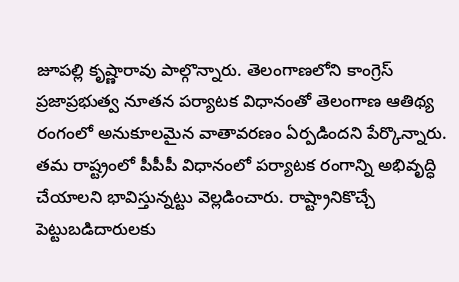జూపల్లి కృష్ణారావు పాల్గొన్నారు. తెలంగాణలోని కాంగ్రెస్ ప్రజాప్రభుత్వ నూత‌న ప‌ర్యాట‌క విధానంతో తెలంగాణ ఆతిథ్య రంగంలో అనుకూల‌మైన వాతావ‌ర‌ణం ఏర్పడిందని పేర్కొన్నారు. తమ రాష్ట్రంలో పీపీపీ విధానంలో పర్యాటక రంగాన్ని అభివృద్ధి చేయాలని భావిస్తున్నట్టు వెల్లడించారు. రాష్ట్రానికొచ్చే పెట్టుబడిదారులకు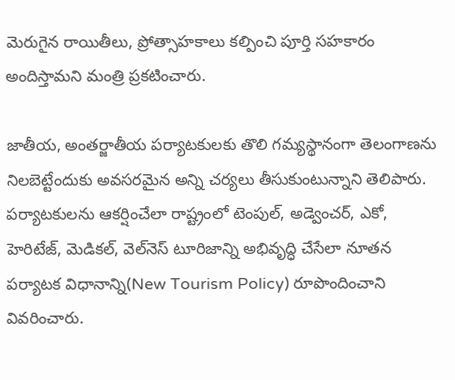మెరుగైన రాయితీలు, ప్రోత్సాహకాలు కల్పించి పూర్తి సహకారం అందిస్తామని మంత్రి ప్రకటించారు.

జాతీయ, అంతర్జాతీయ పర్యాటకులకు తొలి గమ్యస్థానంగా తెలంగాణ‌ను నిలబెట్టేందుకు అవసరమైన అన్ని చర్యలు తీసుకుంటున్నాని తెలిపారు. పర్యాటకులను ఆకర్షించేలా రాష్ట్రంలో టెంపుల్, అడ్వెంచర్, ఎకో, హెరిటేజ్, మెడికల్, వెల్‌నెస్ టూరిజాన్ని అభివృద్ధి చేసేలా నూత‌న ప‌ర్యాట‌క విధానాన్ని(New Tourism Policy) రూపొందించాని వివరించారు.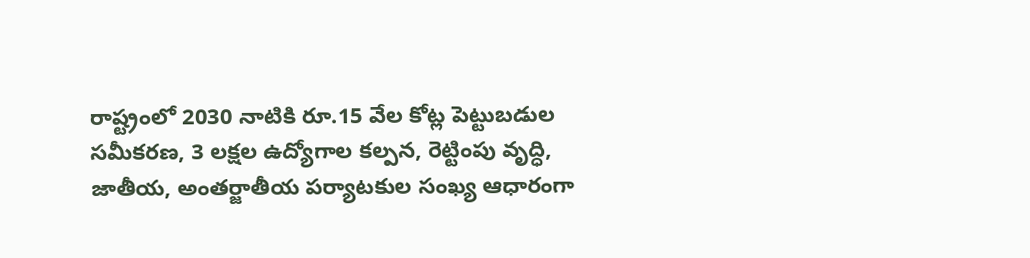రాష్ట్రంలో 2030 నాటికి రూ.15 వేల కోట్ల పెట్టుబడుల సమీకరణ, 3 లక్షల ఉద్యోగాల కల్పన, రెట్టింపు వృద్ధి, జాతీయ, అంతర్జాతీయ పర్యాటకుల సంఖ్య ఆధారంగా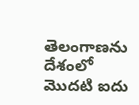తెలంగాణను దేశంలో మొదటి ఐదు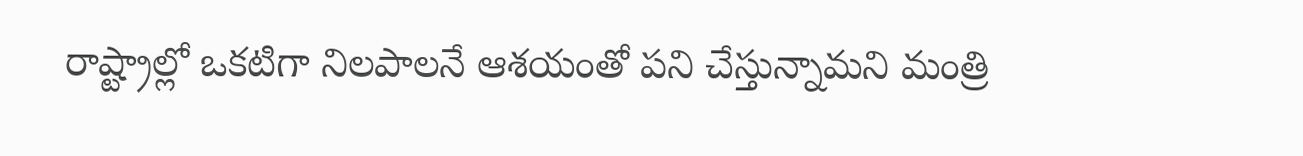రాష్ట్రాల్లో ఒకటిగా నిలపాలనే ఆశ‌యంతో ప‌ని చేస్తున్నామని మంత్రి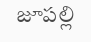జూపల్లి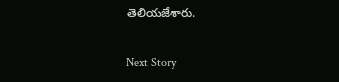తెలియజేశారు.

Next Story